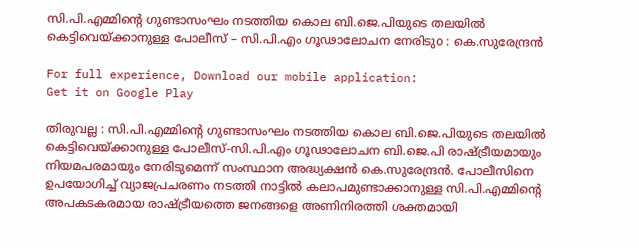സി.പി.എമ്മിന്‍റെ ഗുണ്ടാസംഘം നടത്തിയ കൊല ബി.ജെ.പിയുടെ തലയില്‍ കെട്ടിവെയ്ക്കാനുള്ള പോലീസ് – സി.പി.എം ഗൂഢാലോചന നേരിടുo : കെ.സുരേന്ദ്രന്‍

For full experience, Download our mobile application:
Get it on Google Play

തിരുവല്ല : സി.പി.എമ്മിന്‍റെ ഗുണ്ടാസംഘം നടത്തിയ കൊല ബി.ജെ.പിയുടെ തലയില്‍ കെട്ടിവെയ്ക്കാനുള്ള പോലീസ്-സി.പി.എം ഗൂഢാലോചന ബി.ജെ.പി രാഷ്ട്രീയമായും നിയമപരമായും നേരിടുമെന്ന് സംസ്ഥാന അദ്ധ്യക്ഷന്‍ കെ.സുരേന്ദ്രന്‍. പോലീസിനെ ഉപയോഗിച്ച്‌ വ്യാജപ്രചരണം നടത്തി നാട്ടില്‍ കലാപമുണ്ടാക്കാനുള്ള സി.പി.എമ്മിന്‍റെ അപകടകരമായ രാഷ്ട്രീയത്തെ ജനങ്ങളെ അണിനിരത്തി ശക്തമായി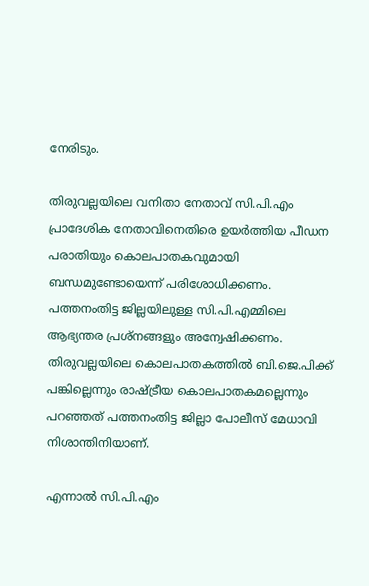നേരിടും.

തിരുവല്ലയിലെ വനിതാ നേതാവ് സി.പി.എം പ്രാദേശിക നേതാവിനെതിരെ ഉയര്‍ത്തിയ പീഡന പരാതിയും കൊലപാതകവുമായി ബന്ധമുണ്ടോയെന്ന് പരിശോധിക്കണം. പത്തനംതിട്ട ജില്ലയിലുള്ള സി.പി.എമ്മിലെ ആഭ്യന്തര പ്രശ്നങ്ങളും അന്വേഷിക്കണം. തിരുവല്ലയിലെ കൊലപാതകത്തില്‍ ബി.ജെ.പിക്ക് പങ്കില്ലെന്നും രാഷ്ട്രീയ കൊലപാതകമല്ലെന്നും പറഞ്ഞത് പത്തനംതിട്ട ജില്ലാ പോലീസ് മേധാവി നിശാന്തിനിയാണ്.

എന്നാല്‍ സി.പി.എം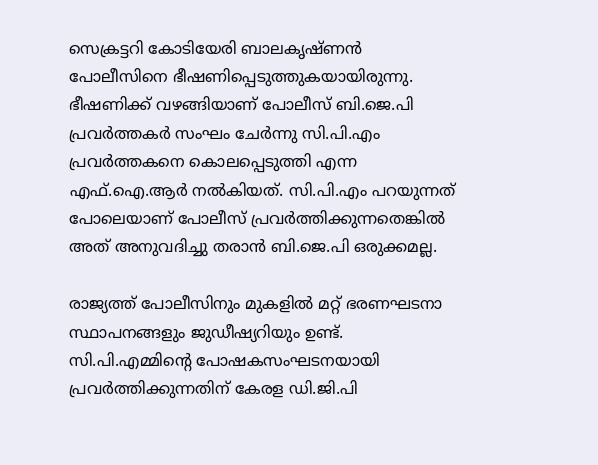സെക്രട്ടറി കോടിയേരി ബാലകൃഷ്ണന്‍ പോലീസിനെ ഭീഷണിപ്പെടുത്തുകയായിരുന്നു. ഭീഷണിക്ക് വഴങ്ങിയാണ് പോലീസ് ബി.ജെ.പി പ്രവര്‍ത്തകര്‍ സംഘം ചേര്‍ന്നു സി.പി.എം പ്രവര്‍ത്തകനെ കൊലപ്പെടുത്തി എന്ന എഫ്.ഐ.ആര്‍ നല്‍കിയത്. സി.പി.എം പറയുന്നത് പോലെയാണ് പോലീസ് പ്രവര്‍ത്തിക്കുന്നതെങ്കില്‍ അത് അനുവദിച്ചു തരാന്‍ ബി.ജെ.പി ഒരുക്കമല്ല.

രാജ്യത്ത് പോലീസിനും മുകളില്‍ മറ്റ് ഭരണഘടനാ സ്ഥാപനങ്ങളും ജുഡീഷ്യറിയും ഉണ്ട്. സി.പി.എമ്മിന്‍റെ പോഷകസംഘടനയായി പ്രവര്‍ത്തിക്കുന്നതിന് കേരള ഡി.ജി.പി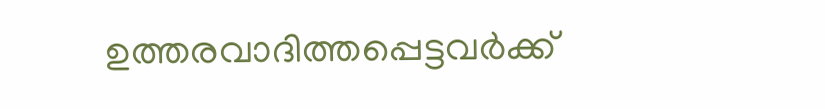ഉത്തരവാദിത്തപ്പെട്ടവര്‍ക്ക്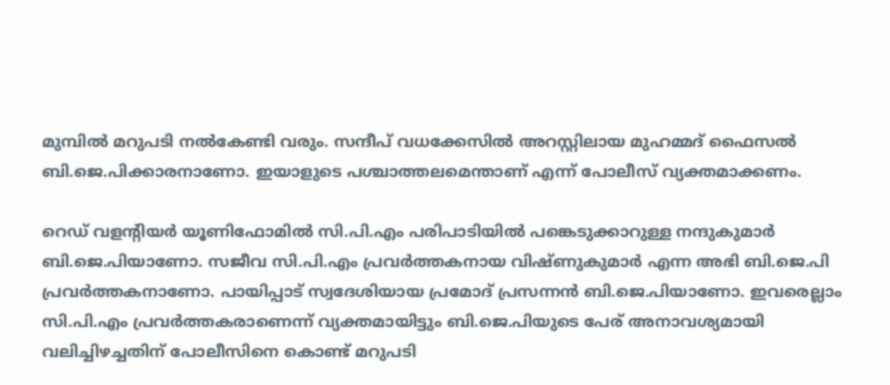മുമ്പില്‍ മറുപടി നല്‍കേണ്ടി വരും. സന്ദീപ് വധക്കേസില്‍ അറസ്റ്റിലായ മുഹമ്മദ് ഫൈസല്‍ ബി.ജെ.പിക്കാരനാണോ. ഇയാളുടെ പശ്ചാത്തലമെന്താണ് എന്ന് പോലീസ് വ്യക്തമാക്കണം.

റെഡ് വളന്‍റിയര്‍ യൂണിഫോമില്‍ സി.പി.എം പരിപാടിയില്‍ പങ്കെടുക്കാറുള്ള നന്ദുകുമാര്‍ ബി.ജെ.പിയാണോ. സജീവ സി.പി.എം പ്രവര്‍ത്തകനായ വിഷ്ണുകുമാര്‍ എന്ന അഭി ബി.ജെ.പി പ്രവര്‍ത്തകനാണോ. പായിപ്പാട് സ്വദേശിയായ പ്രമോദ് പ്രസന്നന്‍ ബി.ജെ.പിയാണോ. ഇവരെല്ലാം സി.പി.എം പ്രവര്‍ത്തകരാണെന്ന് വ്യക്തമായിട്ടും ബി.ജെ.പിയുടെ പേര് അനാവശ്യമായി വലിച്ചിഴച്ചതിന് പോലീസിനെ കൊണ്ട് മറുപടി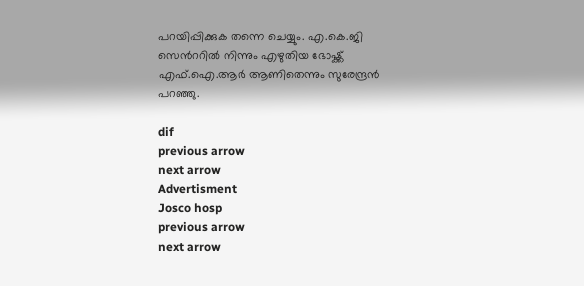പറയിപ്പിക്കുക തന്നെ ചെയ്യും. എ.കെ.ജി സെന്‍ററില്‍ നിന്നും എഴുതിയ ഭോഷ്ക്ക് എഫ്.ഐ.ആര്‍ ആണിതെന്നും സുരേന്ദ്രന്‍ പറഞ്ഞു.

dif
previous arrow
next arrow
Advertisment
Josco hosp
previous arrow
next arrow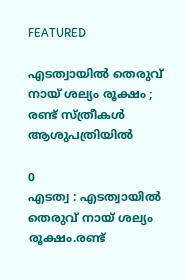FEATURED

എടത്വായില്‍ തെരുവ് നായ് ശല്യം രൂക്ഷം ; രണ്ട് സ്ത്രീകൾ ആശുപത്രിയിൽ

0
എടത്വ : എടത്വായില്‍ തെരുവ് നായ് ശല്യം രൂക്ഷം.രണ്ട്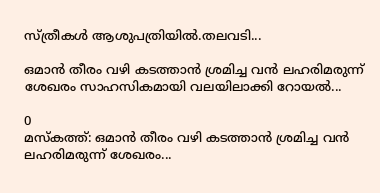സ്ത്രീകൾ ആശുപത്രിയിൽ.തലവടി...

ഒമാൻ തീരം വഴി കടത്താൻ ശ്രമിച്ച വൻ ലഹരിമരുന്ന് ശേഖരം സാഹസികമായി വലയിലാക്കി റോയൽ...

0
മസ്കത്ത്: ഒമാൻ തീരം വഴി കടത്താൻ ശ്രമിച്ച വൻ ലഹരിമരുന്ന് ശേഖരം...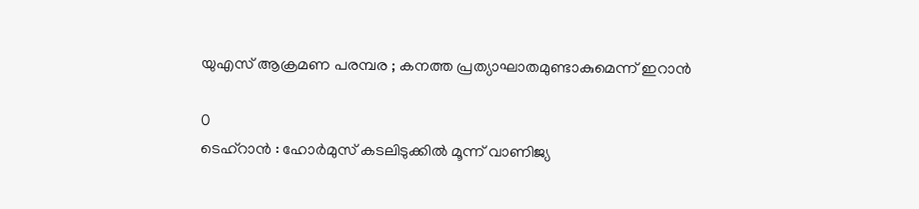യുഎസ് ആക്രമണ പരമ്പര ; കനത്ത പ്രത്യാഘാതമുണ്ടാകുമെന്ന് ഇറാൻ

0
ടെഹ്‌റാൻ : ഹോർമുസ് കടലിടുക്കിൽ മൂന്ന് വാണിജ്യ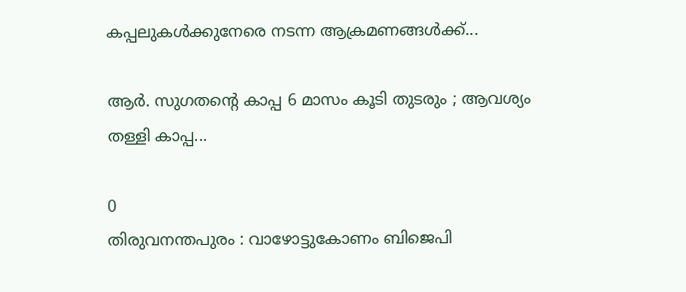കപ്പലുകൾക്കുനേരെ നടന്ന ആക്രമണങ്ങൾക്ക്...

ആർ. സുഗതന്റെ കാപ്പ 6 മാസം കൂടി തുടരും ; ആവശ്യം തള്ളി കാപ്പ...

0
തിരുവനന്തപുരം : വാഴോട്ടുകോണം ബിജെപി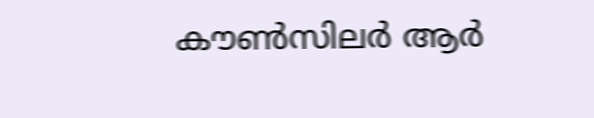കൗൺസിലർ ആർ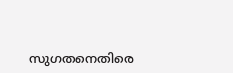സുഗതനെതിരെ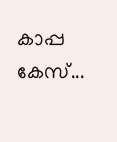കാപ്പ കേസ്...